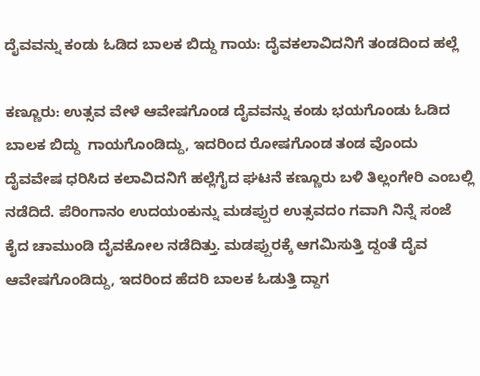ದೈವವನ್ನು ಕಂಡು ಓಡಿದ ಬಾಲಕ ಬಿದ್ದು ಗಾಯ: ದೈವಕಲಾವಿದನಿಗೆ ತಂಡದಿಂದ ಹಲ್ಲೆ

ಕಣ್ಣೂರು: ಉತ್ಸವ ವೇಳೆ ಆವೇಷಗೊಂಡ ದೈವವನ್ನು ಕಂಡು ಭಯಗೊಂಡು ಓಡಿದ ಬಾಲಕ ಬಿದ್ದು  ಗಾಯಗೊಂಡಿದ್ದು, ಇದರಿಂದ ರೋಷಗೊಂಡ ತಂಡ ವೊಂದು ದೈವವೇಷ ಧರಿಸಿದ ಕಲಾವಿದನಿಗೆ ಹಲ್ಲೆಗೈದ ಘಟನೆ ಕಣ್ಣೂರು ಬಳಿ ತಿಲ್ಲಂಗೇರಿ ಎಂಬಲ್ಲಿ ನಡೆದಿದೆ. ಪೆರಿಂಗಾನಂ ಉದಯಂಕುನ್ನು ಮಡಪ್ಪುರ ಉತ್ಸವದಂ ಗವಾಗಿ ನಿನ್ನೆ ಸಂಜೆ  ಕೈದ ಚಾಮುಂಡಿ ದೈವಕೋಲ ನಡೆದಿತ್ತು. ಮಡಪ್ಪುರಕ್ಕೆ ಆಗಮಿಸುತ್ತಿ ದ್ದಂತೆ ದೈವ ಆವೇಷಗೊಂಡಿದ್ದು, ಇದರಿಂದ ಹೆದರಿ ಬಾಲಕ ಓಡುತ್ತಿ ದ್ದಾಗ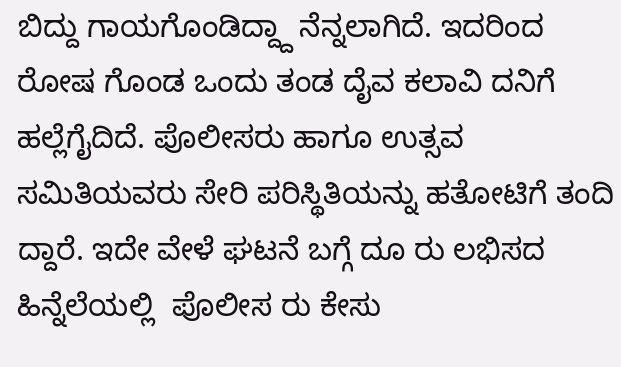ಬಿದ್ದು ಗಾಯಗೊಂಡಿದ್ದ್ದಾ ನೆನ್ನಲಾಗಿದೆ. ಇದರಿಂದ ರೋಷ ಗೊಂಡ ಒಂದು ತಂಡ ದೈವ ಕಲಾವಿ ದನಿಗೆ ಹಲ್ಲೆಗೈದಿದೆ. ಪೊಲೀಸರು ಹಾಗೂ ಉತ್ಸವ ಸಮಿತಿಯವರು ಸೇರಿ ಪರಿಸ್ಥಿತಿಯನ್ನು ಹತೋಟಿಗೆ ತಂದಿ ದ್ದಾರೆ. ಇದೇ ವೇಳೆ ಘಟನೆ ಬಗ್ಗೆ ದೂ ರು ಲಭಿಸದ ಹಿನ್ನೆಲೆಯಲ್ಲಿ  ಪೊಲೀಸ ರು ಕೇಸು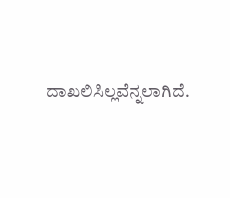ದಾಖಲಿಸಿಲ್ಲವೆನ್ನಲಾಗಿದೆ.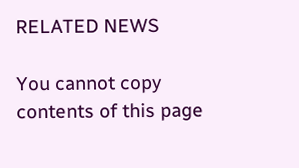RELATED NEWS

You cannot copy contents of this page